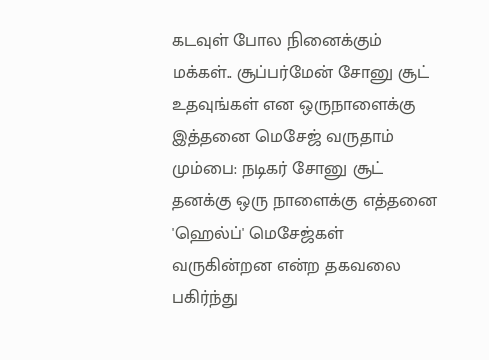கடவுள் போல நினைக்கும் மக்கள்.. சூப்பர்மேன் சோனு சூட் உதவுங்கள் என ஒருநாளைக்கு இத்தனை மெசேஜ் வருதாம்
மும்பை: நடிகர் சோனு சூட் தனக்கு ஒரு நாளைக்கு எத்தனை 'ஹெல்ப்' மெசேஜ்கள் வருகின்றன என்ற தகவலை பகிர்ந்து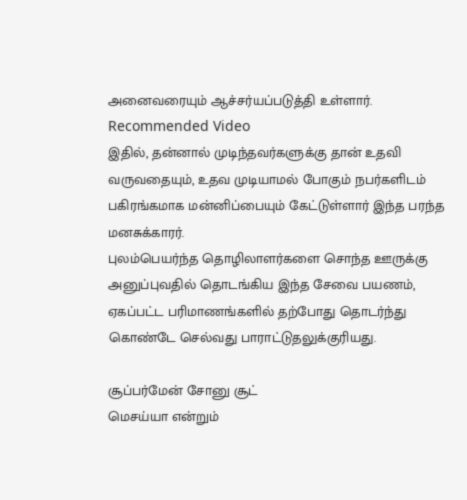அனைவரையும் ஆச்சர்யப்படுத்தி உள்ளார்.
Recommended Video
இதில், தன்னால் முடிந்தவர்களுக்கு தான் உதவி வருவதையும், உதவ முடியாமல் போகும் நபர்களிடம் பகிரங்கமாக மன்னிப்பையும் கேட்டுள்ளார் இந்த பரந்த மனசுக்காரர்.
புலம்பெயர்ந்த தொழிலாளர்களை சொந்த ஊருக்கு அனுப்புவதில் தொடங்கிய இந்த சேவை பயணம், ஏகப்பட்ட பரிமாணங்களில் தற்போது தொடர்ந்து கொண்டே செல்வது பாராட்டுதலுக்குரியது.

சூப்பர்மேன் சோனு சூட்
மெசய்யா என்றும்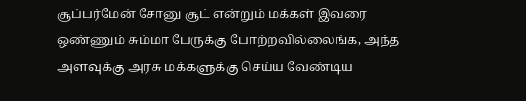சூப்பர்மேன் சோனு சூட் என்றும் மக்கள் இவரை ஒண்ணும் சும்மா பேருக்கு போற்றவில்லைங்க, அந்த அளவுக்கு அரசு மக்களுக்கு செய்ய வேண்டிய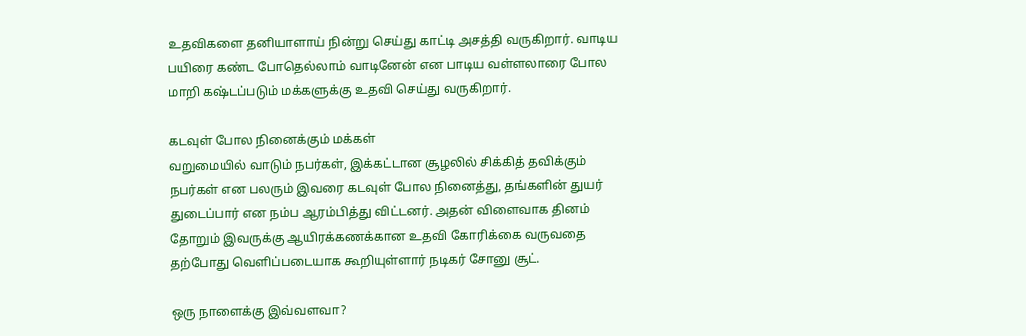உதவிகளை தனியாளாய் நின்று செய்து காட்டி அசத்தி வருகிறார். வாடிய பயிரை கண்ட போதெல்லாம் வாடினேன் என பாடிய வள்ளலாரை போல மாறி கஷ்டப்படும் மக்களுக்கு உதவி செய்து வருகிறார்.

கடவுள் போல நினைக்கும் மக்கள்
வறுமையில் வாடும் நபர்கள், இக்கட்டான சூழலில் சிக்கித் தவிக்கும் நபர்கள் என பலரும் இவரை கடவுள் போல நினைத்து, தங்களின் துயர் துடைப்பார் என நம்ப ஆரம்பித்து விட்டனர். அதன் விளைவாக தினம் தோறும் இவருக்கு ஆயிரக்கணக்கான உதவி கோரிக்கை வருவதை தற்போது வெளிப்படையாக கூறியுள்ளார் நடிகர் சோனு சூட்.

ஒரு நாளைக்கு இவ்வளவா?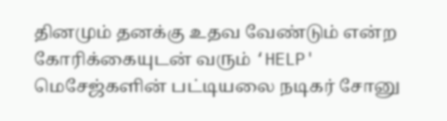தினமும் தனக்கு உதவ வேண்டும் என்ற கோரிக்கையுடன் வரும் ‘HELP' மெசேஜ்களின் பட்டியலை நடிகர் சோனு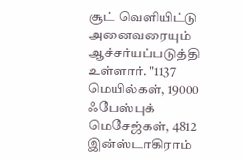சூட் வெளியிட்டு அனைவரையும் ஆச்சர்யப்படுத்தி உள்ளார். "1137 மெயில்கள், 19000 ஃபேஸ்புக் மெசேஜ்கள், 4812 இன்ஸ்டாகிராம்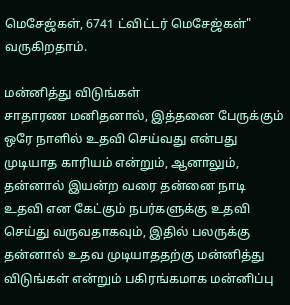மெசேஜ்கள், 6741 ட்விட்டர் மெசேஜ்கள்" வருகிறதாம்.

மன்னித்து விடுங்கள்
சாதாரண மனிதனால், இத்தனை பேருக்கும் ஒரே நாளில் உதவி செய்வது என்பது முடியாத காரியம் என்றும், ஆனாலும், தன்னால் இயன்ற வரை தன்னை நாடி உதவி என கேட்கும் நபர்களுக்கு உதவி செய்து வருவதாகவும், இதில் பலருக்கு தன்னால் உதவ முடியாததற்கு மன்னித்து விடுங்கள் என்றும் பகிரங்கமாக மன்னிப்பு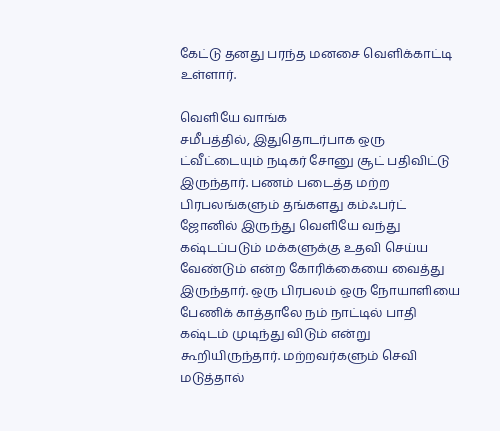கேட்டு தனது பரந்த மனசை வெளிக்காட்டி உள்ளார்.

வெளியே வாங்க
சமீபத்தில், இதுதொடர்பாக ஒரு ட்வீட்டையும் நடிகர் சோனு சூட் பதிவிட்டு இருந்தார். பணம் படைத்த மற்ற பிரபலங்களும் தங்களது கம்ஃபர்ட் ஜோனில் இருந்து வெளியே வந்து கஷ்டப்படும் மக்களுக்கு உதவி செய்ய வேண்டும் என்ற கோரிக்கையை வைத்து இருந்தார். ஒரு பிரபலம் ஒரு நோயாளியை பேணிக் காத்தாலே நம் நாட்டில் பாதி கஷ்டம் முடிந்து விடும் என்று கூறியிருந்தார். மற்றவர்களும் செவி மடுத்தால்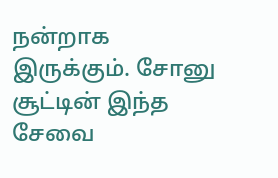நன்றாக இருக்கும். சோனு சூட்டின் இந்த சேவை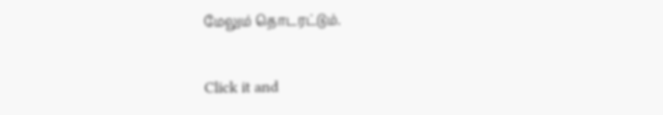மேலும் தொடரட்டும்.


Click it and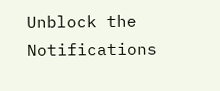Unblock the Notifications